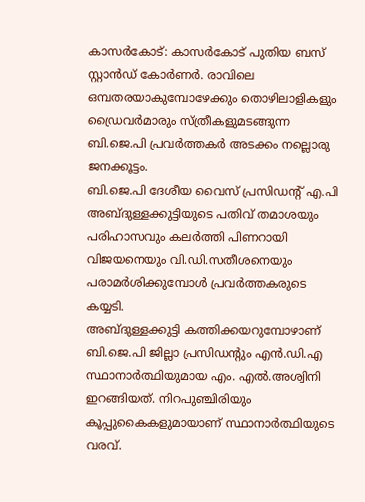കാസർകോട്: കാസർകോട് പുതിയ ബസ് സ്റ്റാൻഡ് കോർണർ. രാവിലെ ഒമ്പതരയാകുമ്പോഴേക്കും തൊഴിലാളികളും ഡ്രൈവർമാരും സ്ത്രീകളുമടങ്ങുന്ന ബി.ജെ.പി പ്രവർത്തകർ അടക്കം നല്ലൊരു ജനക്കൂട്ടം.
ബി.ജെ.പി ദേശീയ വൈസ് പ്രസിഡന്റ് എ.പി അബ്ദുള്ളക്കുട്ടിയുടെ പതിവ് തമാശയും പരിഹാസവും കലർത്തി പിണറായി വിജയനെയും വി.ഡി.സതീശനെയും പരാമർശിക്കുമ്പോൾ പ്രവർത്തകരുടെ കയ്യടി.
അബ്ദുള്ളക്കുട്ടി കത്തിക്കയറുമ്പോഴാണ് ബി.ജെ.പി ജില്ലാ പ്രസിഡന്റും എൻ.ഡി.എ സ്ഥാനാർത്ഥിയുമായ എം. എൽ.അശ്വിനി ഇറങ്ങിയത്. നിറപുഞ്ചിരിയും കൂപ്പുകൈകളുമായാണ് സ്ഥാനാർത്ഥിയുടെ വരവ്.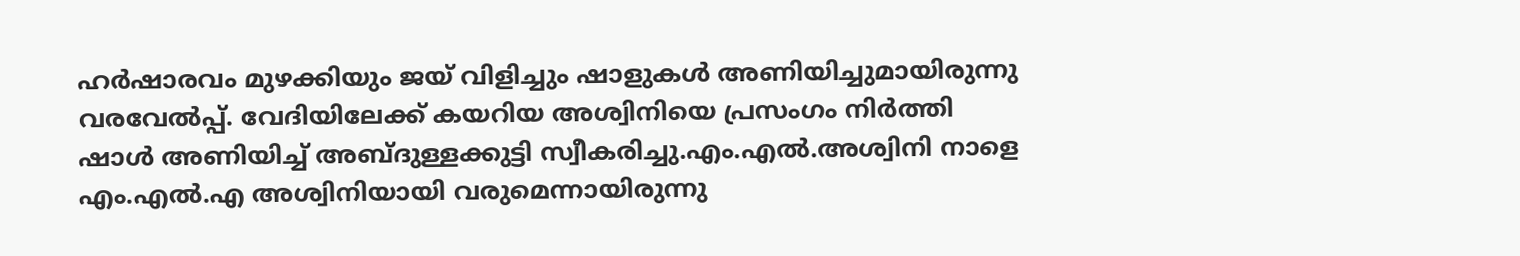ഹർഷാരവം മുഴക്കിയും ജയ് വിളിച്ചും ഷാളുകൾ അണിയിച്ചുമായിരുന്നു വരവേൽപ്പ്. വേദിയിലേക്ക് കയറിയ അശ്വിനിയെ പ്രസംഗം നിർത്തി ഷാൾ അണിയിച്ച് അബ്ദുള്ളക്കുട്ടി സ്വീകരിച്ചു.എം.എൽ.അശ്വിനി നാളെ എം.എൽ.എ അശ്വിനിയായി വരുമെന്നായിരുന്നു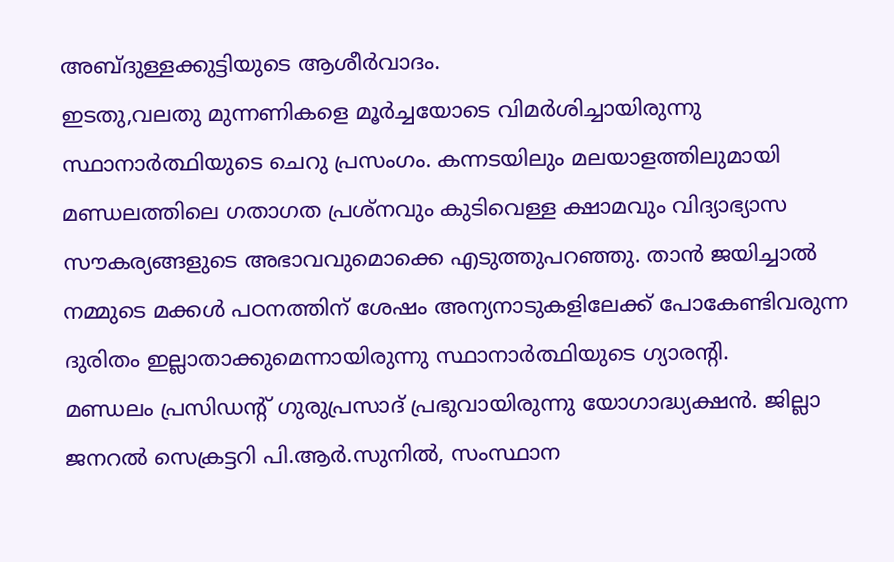അബ്ദുള്ളക്കുട്ടിയുടെ ആശീർവാദം.
ഇടതു,വലതു മുന്നണികളെ മൂർച്ചയോടെ വിമർശിച്ചായിരുന്നു സ്ഥാനാർത്ഥിയുടെ ചെറു പ്രസംഗം. കന്നടയിലും മലയാളത്തിലുമായി മണ്ഡലത്തിലെ ഗതാഗത പ്രശ്നവും കുടിവെള്ള ക്ഷാമവും വിദ്യാഭ്യാസ സൗകര്യങ്ങളുടെ അഭാവവുമൊക്കെ എടുത്തുപറഞ്ഞു. താൻ ജയിച്ചാൽ നമ്മുടെ മക്കൾ പഠനത്തിന് ശേഷം അന്യനാടുകളിലേക്ക് പോകേണ്ടിവരുന്ന ദുരിതം ഇല്ലാതാക്കുമെന്നായിരുന്നു സ്ഥാനാർത്ഥിയുടെ ഗ്യാരന്റി.
മണ്ഡലം പ്രസിഡന്റ് ഗുരുപ്രസാദ് പ്രഭുവായിരുന്നു യോഗാദ്ധ്യക്ഷൻ. ജില്ലാ ജനറൽ സെക്രട്ടറി പി.ആർ.സുനിൽ, സംസ്ഥാന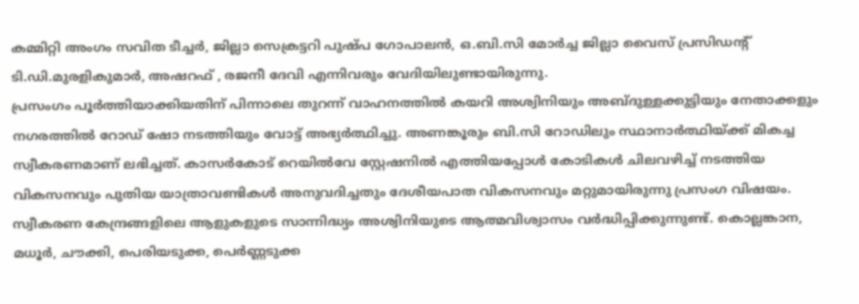കമ്മിറ്റി അംഗം സവിത ടീച്ചർ, ജില്ലാ സെക്രട്ടറി പുഷ്പ ഗോപാലൻ, ഒ.ബി.സി മോർച്ച ജില്ലാ വൈസ് പ്രസിഡന്റ് ടി.ഡി.മുരളികുമാർ, അഷറഫ് , രജനീ ദേവി എന്നിവരും വേദിയിലുണ്ടായിരുന്നു.
പ്രസംഗം പൂർത്തിയാക്കിയതിന് പിന്നാലെ തുറന്ന് വാഹനത്തിൽ കയറി അശ്വിനിയും അബ്ദുള്ളക്കുട്ടിയും നേതാക്കളും നഗരത്തിൽ റോഡ് ഷോ നടത്തിയും വോട്ട് അഭ്യർത്ഥിച്ചു. അണങ്കൂരും ബി.സി റോഡിലും സ്ഥാനാർത്ഥിയ്ക്ക് മികച്ച സ്വീകരണമാണ് ലഭിച്ചത്. കാസർകോട് റെയിൽവേ സ്റ്റേഷനിൽ എത്തിയപ്പോൾ കോടികൾ ചിലവഴിച്ച് നടത്തിയ വികസനവും പുതിയ യാത്രാവണ്ടികൾ അനുവദിച്ചതും ദേശീയപാത വികസനവും മറ്റുമായിരുന്നു പ്രസംഗ വിഷയം.
സ്വീകരണ കേന്ദ്രങ്ങളിലെ ആളുകളുടെ സാന്നിദ്ധ്യം അശ്വിനിയുടെ ആത്മവിശ്വാസം വർദ്ധിപ്പിക്കുന്നുണ്ട്. കൊല്ലങ്കാന, മധൂർ, ചൗക്കി, പെരിയടുക്ക, പെർണ്ണടുക്ക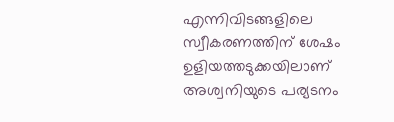എന്നിവിടങ്ങളിലെ സ്വീകരണത്തിന് ശേഷം ഉളിയത്തടുക്കയിലാണ് അശ്വനിയുടെ പര്യടനം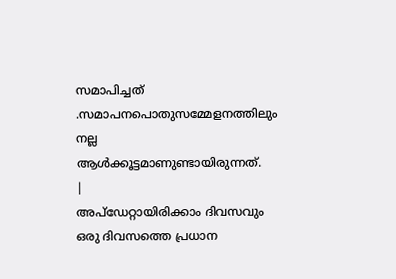സമാപിച്ചത് .സമാപനപൊതുസമ്മേളനത്തിലും നല്ല ആൾക്കൂട്ടമാണുണ്ടായിരുന്നത്.
|
അപ്ഡേറ്റായിരിക്കാം ദിവസവും
ഒരു ദിവസത്തെ പ്രധാന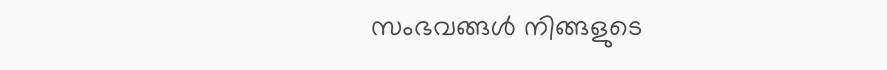സംഭവങ്ങൾ നിങ്ങളുടെ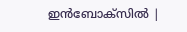ഇൻബോക്സിൽ |